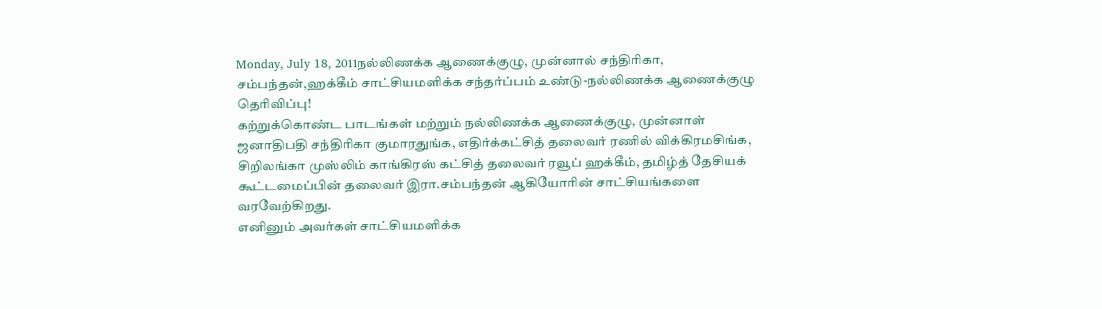Monday, July 18, 2011நல்லிணக்க ஆணைக்குழு, முன்னால் சந்திரிகா, சம்பந்தன்,ஹக்கீம் சாட்சியமளிக்க சந்தர்ப்பம் உண்டு-நல்லிணக்க ஆணைக்குழு தெரிவிப்பு!
கற்றுக்கொண்ட பாடங்கள் மற்றும் நல்லிணக்க ஆணைக்குழு, முன்னாள் ஜனாதிபதி சந்திரிகா குமாரதுங்க, எதிர்க்கட்சித் தலைவர் ரணில் விக்கிரமசிங்க, சிறிலங்கா முஸ்லிம் காங்கிரஸ் கட்சித் தலைவர் ரவூப் ஹக்கீம், தமிழ்த் தேசியக் கூட்டமைப்பின் தலைவர் இரா.சம்பந்தன் ஆகியோரின் சாட்சியங்களை வரவேற்கிறது.
எனினும் அவர்கள் சாட்சியமளிக்க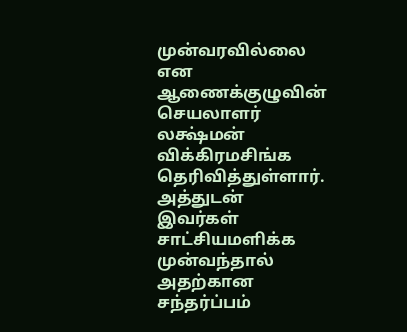முன்வரவில்லை என ஆணைக்குழுவின் செயலாளர் லக்ஷ்மன் விக்கிரமசிங்க தெரிவித்துள்ளார். அத்துடன் இவர்கள் சாட்சியமளிக்க முன்வந்தால் அதற்கான சந்தர்ப்பம்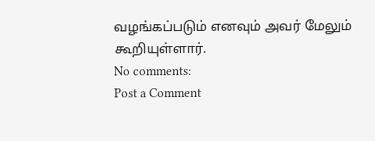வழங்கப்படும் எனவும் அவர் மேலும் கூறியுள்ளார்.
No comments:
Post a Comment